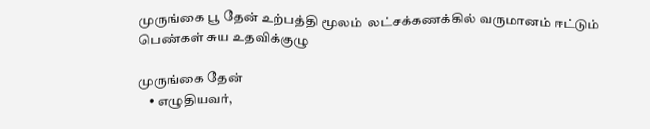முருங்கை பூ தேன் உற்பத்தி மூலம்  லட்சக்கணக்கில் வருமானம் ஈட்டும் பெண்கள் சுய உதவிக்குழு

முருங்கை தேன்
    • எழுதியவர்,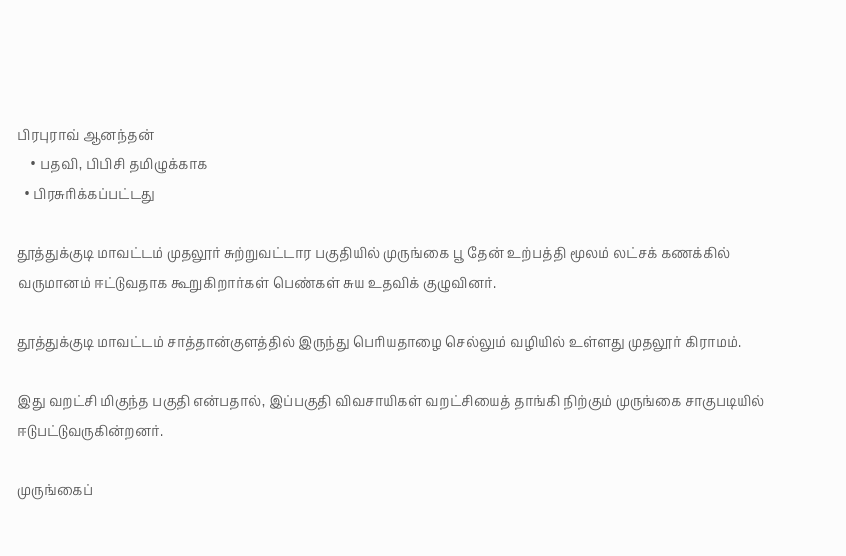பிரபுராவ் ஆனந்தன்
    • பதவி, பிபிசி தமிழுக்காக
  • பிரசுரிக்கப்பட்டது

தூத்துக்குடி மாவட்டம் முதலூர் சுற்றுவட்டார பகுதியில் முருங்கை பூ தேன் உற்பத்தி மூலம் லட்சக் கணக்கில் வருமானம் ஈட்டுவதாக கூறுகிறார்கள் பெண்கள் சுய உதவிக் குழுவினர்.

தூத்துக்குடி மாவட்டம் சாத்தான்குளத்தில் இருந்து பெரியதாழை செல்லும் வழியில் உள்ளது முதலூர் கிராமம்.

இது வறட்சி மிகுந்த பகுதி என்பதால், இப்பகுதி விவசாயிகள் வறட்சியைத் தாங்கி நிற்கும் முருங்கை சாகுபடியில் ஈடுபட்டுவருகின்றனர்.

முருங்கைப்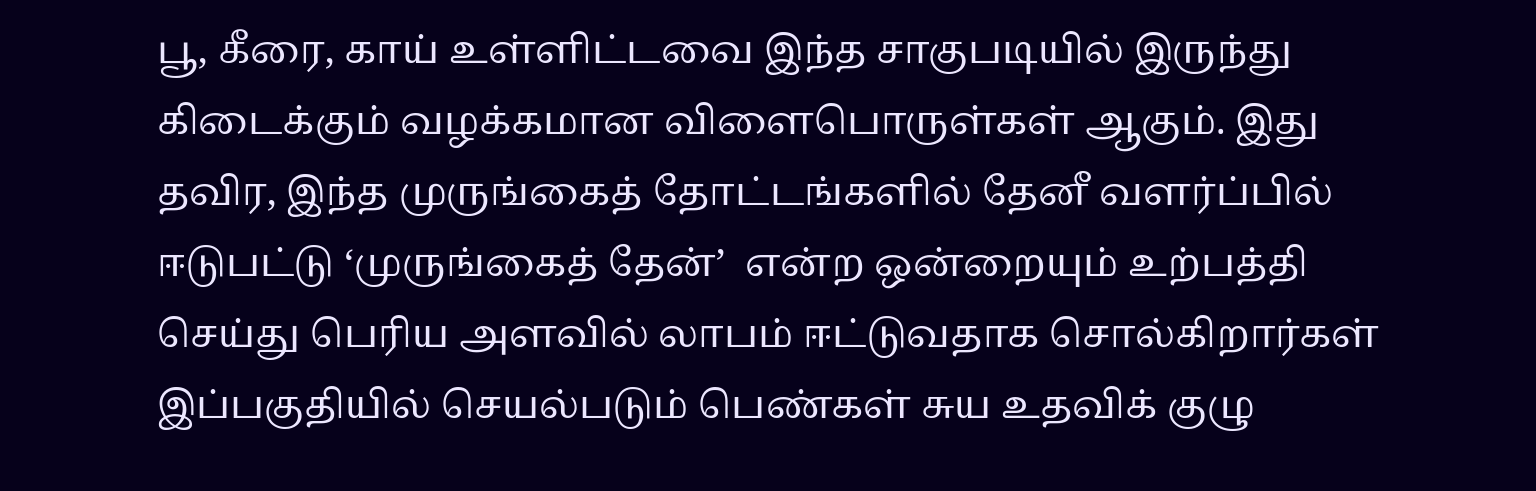பூ, கீரை, காய் உள்ளிட்டவை இந்த சாகுபடியில் இருந்து கிடைக்கும் வழக்கமான விளைபொருள்கள் ஆகும். இது தவிர, இந்த முருங்கைத் தோட்டங்களில் தேனீ வளர்ப்பில் ஈடுபட்டு ‘முருங்கைத் தேன்’  என்ற ஒன்றையும் உற்பத்தி செய்து பெரிய அளவில் லாபம் ஈட்டுவதாக சொல்கிறார்கள் இப்பகுதியில் செயல்படும் பெண்கள் சுய உதவிக் குழு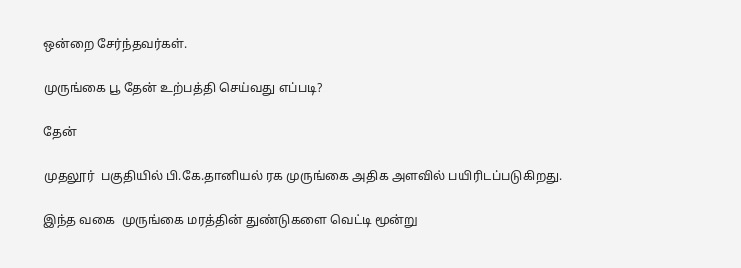ஒன்றை சேர்ந்தவர்கள்.

முருங்கை பூ தேன் உற்பத்தி செய்வது எப்படி?

தேன்

முதலூர்  பகுதியில் பி.கே.தானியல் ரக முருங்கை அதிக அளவில் பயிரிடப்படுகிறது.

இந்த வகை  முருங்கை மரத்தின் துண்டுகளை வெட்டி மூன்று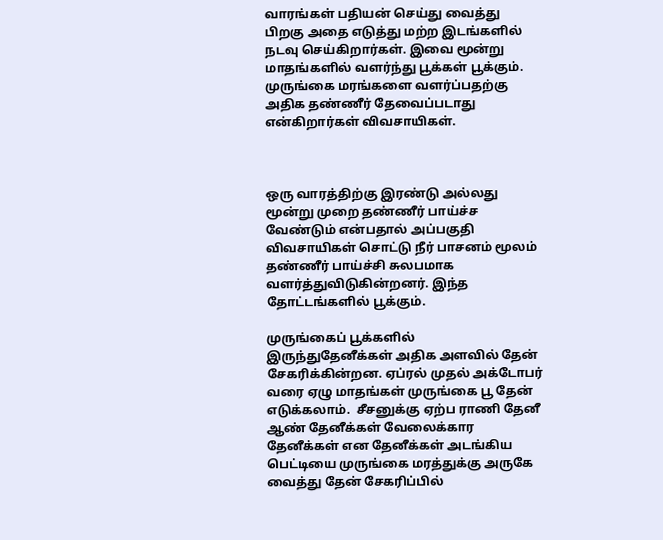வாரங்கள் பதியன் செய்து வைத்து பிறகு அதை எடுத்து மற்ற இடங்களில் நடவு செய்கிறார்கள். இவை மூன்று மாதங்களில் வளர்ந்து பூக்கள் பூக்கும். முருங்கை மரங்களை வளர்ப்பதற்கு அதிக தண்ணீர் தேவைப்படாது என்கிறார்கள் விவசாயிகள்.



ஒரு வாரத்திற்கு இரண்டு அல்லது மூன்று முறை தண்ணீர் பாய்ச்ச வேண்டும் என்பதால் அப்பகுதி விவசாயிகள் சொட்டு நீர் பாசனம் மூலம் தண்ணீர் பாய்ச்சி சுலபமாக வளர்த்துவிடுகின்றனர். இந்த தோட்டங்களில் பூக்கும்.

முருங்கைப் பூக்களில்  இருந்துதேனீக்கள் அதிக அளவில் தேன் சேகரிக்கின்றன. ஏப்ரல் முதல் அக்டோபர் வரை ஏழு மாதங்கள் முருங்கை பூ தேன் எடுக்கலாம்.  சீசனுக்கு ஏற்ப ராணி தேனீ ஆண் தேனீக்கள் வேலைக்கார தேனீக்கள் என தேனீக்கள் அடங்கிய பெட்டியை முருங்கை மரத்துக்கு அருகே வைத்து தேன் சேகரிப்பில்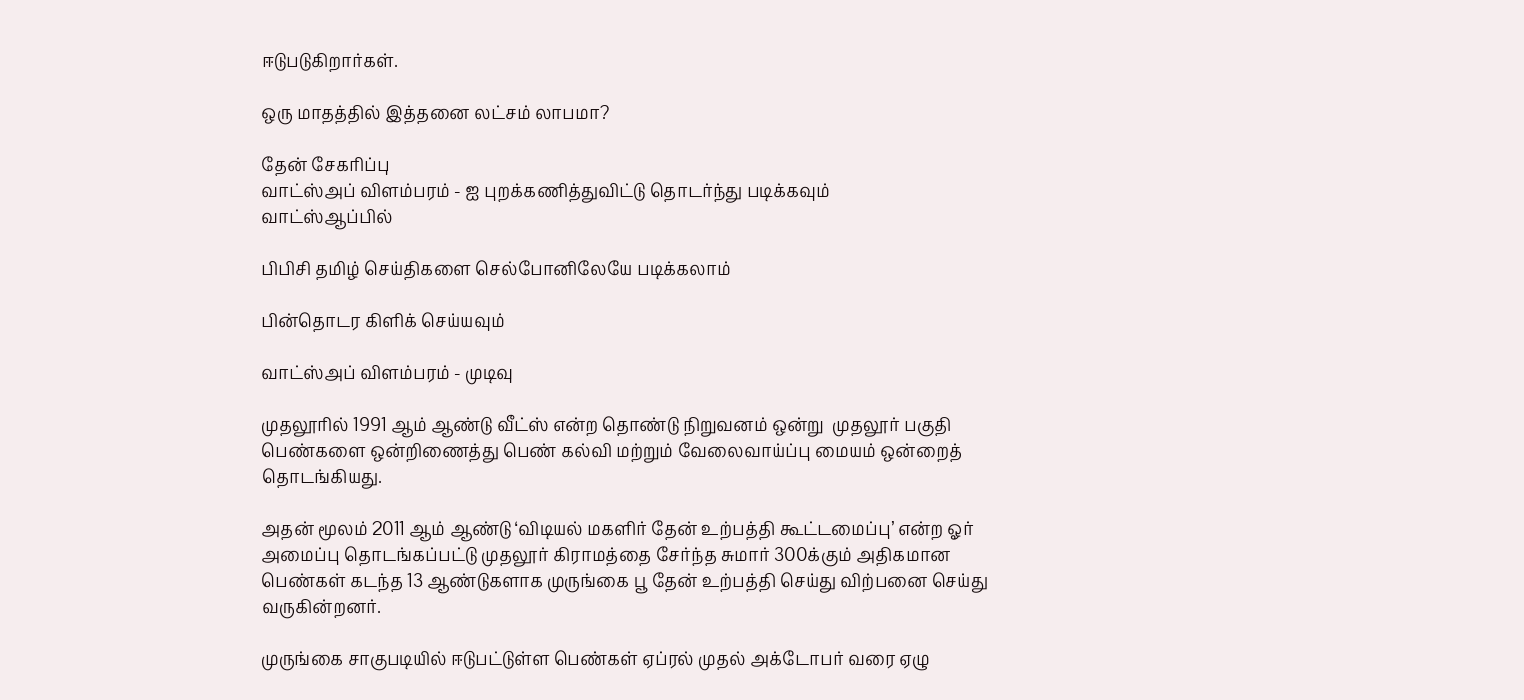ஈடுபடுகிறார்கள்.

ஒரு மாதத்தில் இத்தனை லட்சம் லாபமா?

தேன் சேகரிப்பு
வாட்ஸ்அப் விளம்பரம் - ஐ புறக்கணித்துவிட்டு தொடர்ந்து படிக்கவும்
வாட்ஸ்ஆப்பில்

பிபிசி தமிழ் செய்திகளை செல்போனிலேயே படிக்கலாம்

பின்தொடர கிளிக் செய்யவும்

வாட்ஸ்அப் விளம்பரம் - முடிவு

முதலூரில் 1991 ஆம் ஆண்டு வீட்ஸ் என்ற தொண்டு நிறுவனம் ஒன்று  முதலூர் பகுதி பெண்களை ஒன்றிணைத்து பெண் கல்வி மற்றும் வேலைவாய்ப்பு மையம் ஒன்றைத் தொடங்கியது.

அதன் மூலம் 2011 ஆம் ஆண்டு ‘விடியல் மகளிர் தேன் உற்பத்தி கூட்டமைப்பு’ என்ற ஓர் அமைப்பு தொடங்கப்பட்டு முதலூர் கிராமத்தை சேர்ந்த சுமார் 300க்கும் அதிகமான பெண்கள் கடந்த 13 ஆண்டுகளாக முருங்கை பூ தேன் உற்பத்தி செய்து விற்பனை செய்து வருகின்றனர்.

முருங்கை சாகுபடியில் ஈடுபட்டுள்ள பெண்கள் ஏப்ரல் முதல் அக்டோபர் வரை ஏழு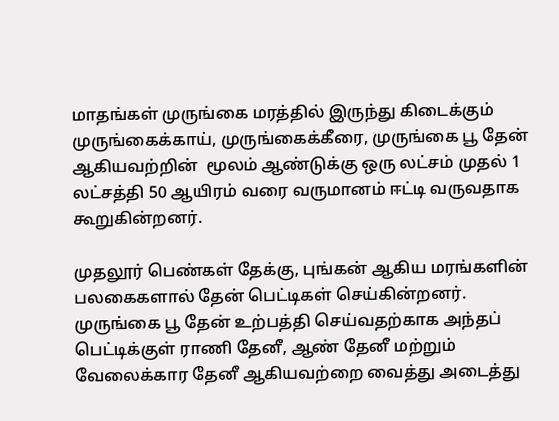மாதங்கள் முருங்கை மரத்தில் இருந்து கிடைக்கும் முருங்கைக்காய், முருங்கைக்கீரை, முருங்கை பூ தேன்  ஆகியவற்றின்  மூலம் ஆண்டுக்கு ஒரு லட்சம் முதல் 1 லட்சத்தி 50 ஆயிரம் வரை வருமானம் ஈட்டி வருவதாக கூறுகின்றனர்.

முதலூர் பெண்கள் தேக்கு, புங்கன் ஆகிய மரங்களின் பலகைகளால் தேன் பெட்டிகள் செய்கின்றனர். முருங்கை பூ தேன் உற்பத்தி செய்வதற்காக அந்தப் பெட்டிக்குள் ராணி தேனீ, ஆண் தேனீ மற்றும் வேலைக்கார தேனீ ஆகியவற்றை வைத்து அடைத்து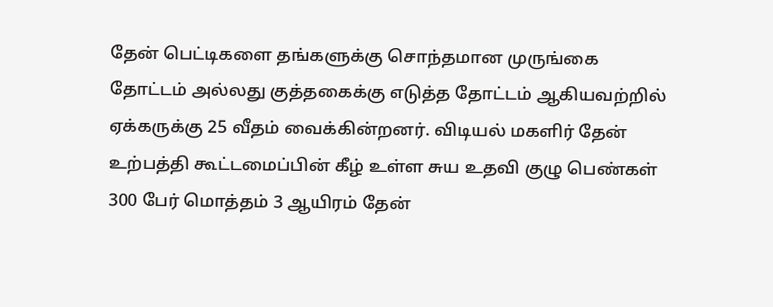தேன் பெட்டிகளை தங்களுக்கு சொந்தமான முருங்கை தோட்டம் அல்லது குத்தகைக்கு எடுத்த தோட்டம் ஆகியவற்றில் ஏக்கருக்கு 25 வீதம் வைக்கின்றனர். விடியல் மகளிர் தேன் உற்பத்தி கூட்டமைப்பின் கீழ் உள்ள சுய உதவி குழு பெண்கள்  300 பேர் மொத்தம் 3 ஆயிரம் தேன்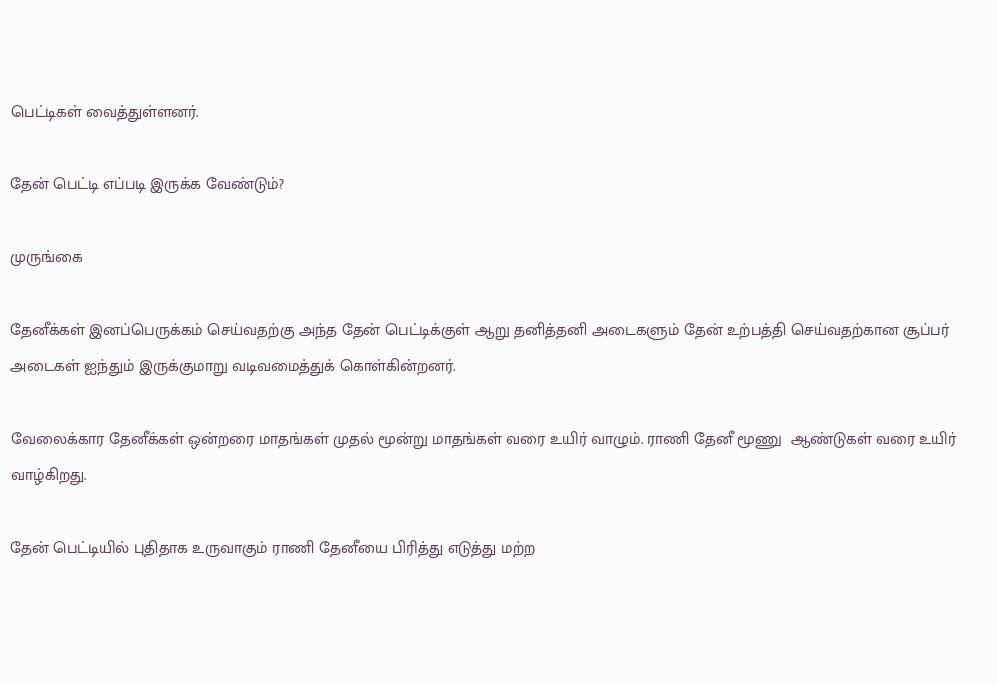பெட்டிகள் வைத்துள்ளனர்.

தேன் பெட்டி எப்படி இருக்க வேண்டும்?

முருங்கை

தேனீக்கள் இனப்பெருக்கம் செய்வதற்கு அந்த தேன் பெட்டிக்குள் ஆறு தனித்தனி அடைகளும் தேன் உற்பத்தி செய்வதற்கான சூப்பர் அடைகள் ஐந்தும் இருக்குமாறு வடிவமைத்துக் கொள்கின்றனர்.

வேலைக்கார தேனீக்கள் ஒன்றரை மாதங்கள் முதல் மூன்று மாதங்கள் வரை உயிர் வாழும். ராணி தேனீ மூணு  ஆண்டுகள் வரை உயிர் வாழ்கிறது.

தேன் பெட்டியில் புதிதாக உருவாகும் ராணி தேனீயை பிரித்து எடுத்து மற்ற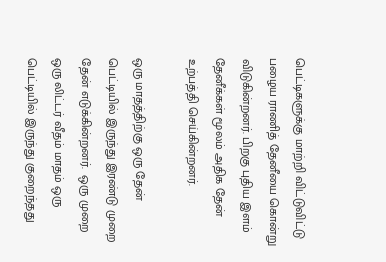பெட்டிகளுக்கு மாற்றி விட்டுவிட்டு  பழைய ராணித் தேனீயை கொன்று விடுகின்றனர். பிறகு புதிய இளம் தேனீக்கள் மூலம் அதிக தேன் உற்பத்தி செய்கின்றனர்.

ஒரு மாதத்திற்கு ஒரு தேன் பெட்டியில் இருந்து இரண்டு முறை தேன் எடுக்கின்றனர்.  ஒரு முறை ஒரு லிட்டர் வீதம் மாதம் ஒரு பெட்டியில் இருந்து குறைந்தது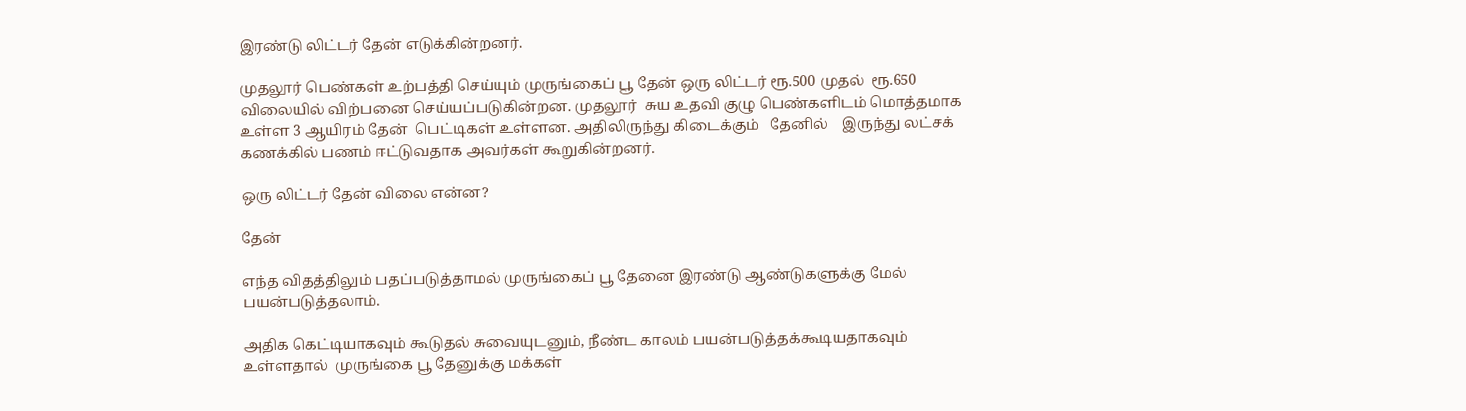இரண்டு லிட்டர் தேன் எடுக்கின்றனர்.

முதலூர் பெண்கள் உற்பத்தி செய்யும் முருங்கைப் பூ தேன் ஒரு லிட்டர் ரூ.500 முதல்  ரூ.650 விலையில் விற்பனை செய்யப்படுகின்றன. முதலூர்  சுய உதவி குழு பெண்களிடம் மொத்தமாக உள்ள 3 ஆயிரம் தேன்  பெட்டிகள் உள்ளன. அதிலிருந்து கிடைக்கும்   தேனில்    இருந்து லட்சக் கணக்கில் பணம் ஈட்டுவதாக அவர்கள் கூறுகின்றனர்.

ஒரு லிட்டர் தேன் விலை என்ன?

தேன்

எந்த விதத்திலும் பதப்படுத்தாமல் முருங்கைப் பூ தேனை இரண்டு ஆண்டுகளுக்கு மேல் பயன்படுத்தலாம்.

அதிக கெட்டியாகவும் கூடுதல் சுவையுடனும், நீண்ட காலம் பயன்படுத்தக்கூடியதாகவும் உள்ளதால்  முருங்கை பூ தேனுக்கு மக்கள்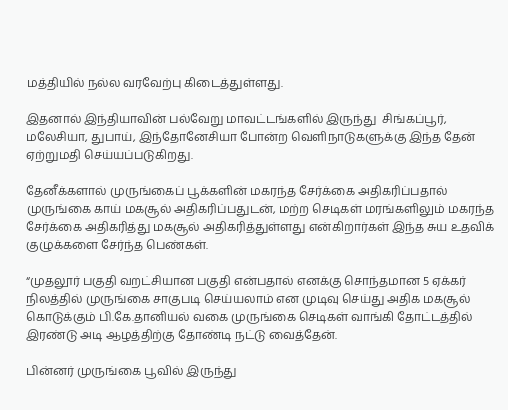மத்தியில் நல்ல வரவேற்பு கிடைத்துள்ளது.

இதனால் இந்தியாவின் பல்வேறு மாவட்டங்களில் இருந்து  சிங்கப்பூர், மலேசியா, துபாய், இந்தோனேசியா போன்ற வெளிநாடுகளுக்கு இந்த தேன் ஏற்றுமதி செய்யப்படுகிறது.

தேனீக்களால் முருங்கைப் பூக்களின் மகரந்த சேர்க்கை அதிகரிப்பதால் முருங்கை காய் மகசூல் அதிகரிப்பதுடன், மற்ற செடிகள் மரங்களிலும் மகரந்த சேர்க்கை அதிகரித்து மகசூல் அதிகரித்துள்ளது என்கிறார்கள் இந்த சுய உதவிக் குழுக்களை சேர்ந்த பெண்கள்.

“முதலூர் பகுதி வறட்சியான பகுதி என்பதால் எனக்கு சொந்தமான 5 ஏக்கர் நிலத்தில் முருங்கை சாகுபடி செய்யலாம் என முடிவு செய்து அதிக மகசூல் கொடுக்கும் பி.கே.தானியல் வகை முருங்கை செடிகள் வாங்கி தோட்டத்தில் இரண்டு அடி ஆழத்திற்கு தோண்டி நட்டு வைத்தேன்.

பின்னர் முருங்கை பூவில் இருந்து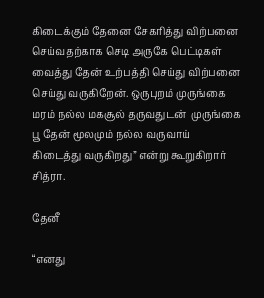கிடைக்கும் தேனை சேகரித்து விற்பனை செய்வதற்காக செடி அருகே பெட்டிகள் வைத்து தேன் உற்பத்தி செய்து விற்பனை செய்து வருகிறேன். ஒருபுறம் முருங்கை மரம் நல்ல மகசூல் தருவதுடன்  முருங்கை பூ தேன் மூலமும் நல்ல வருவாய் கிடைத்து வருகிறது” என்று கூறுகிறார் சித்ரா.

தேனீ

“எனது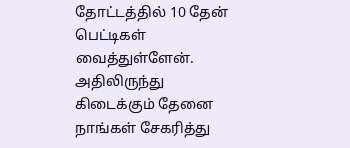தோட்டத்தில் 10 தேன் பெட்டிகள் வைத்துள்ளேன். அதிலிருந்து கிடைக்கும் தேனை நாங்கள் சேகரித்து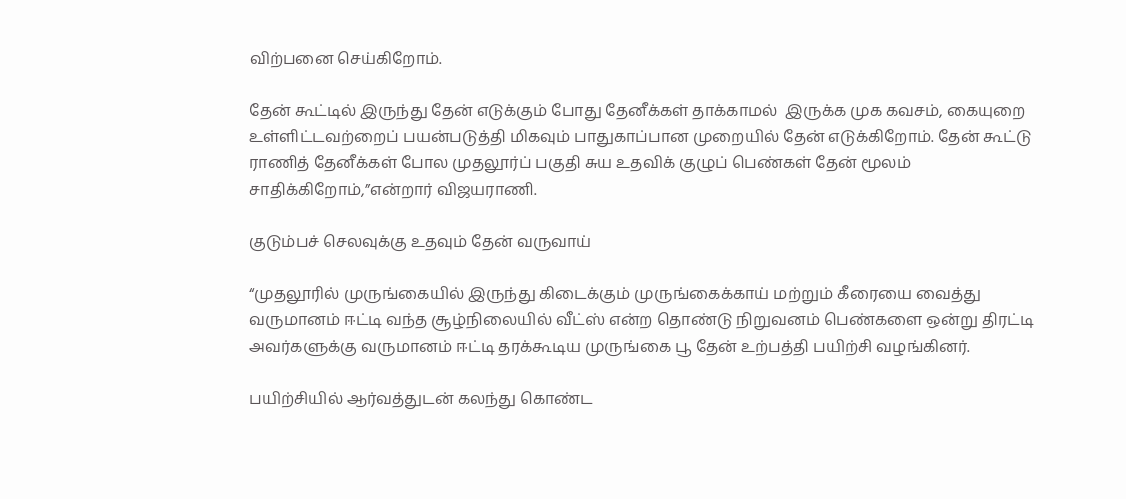விற்பனை செய்கிறோம்.

தேன் கூட்டில் இருந்து தேன் எடுக்கும் போது தேனீக்கள் தாக்காமல்  இருக்க முக கவசம், கையுறை உள்ளிட்டவற்றைப் பயன்படுத்தி மிகவும் பாதுகாப்பான முறையில் தேன் எடுக்கிறோம். தேன் கூட்டு ராணித் தேனீக்கள் போல முதலூர்ப் பகுதி சுய உதவிக் குழுப் பெண்கள் தேன் மூலம் சாதிக்கிறோம்,”என்றார் விஜயராணி.

குடும்பச் செலவுக்கு உதவும் தேன் வருவாய்

“முதலூரில் முருங்கையில் இருந்து கிடைக்கும் முருங்கைக்காய் மற்றும் கீரையை வைத்து வருமானம் ஈட்டி வந்த சூழ்நிலையில் வீட்ஸ் என்ற தொண்டு நிறுவனம் பெண்களை ஒன்று திரட்டி அவர்களுக்கு வருமானம் ஈட்டி தரக்கூடிய முருங்கை பூ தேன் உற்பத்தி பயிற்சி வழங்கினர்.

பயிற்சியில் ஆர்வத்துடன் கலந்து கொண்ட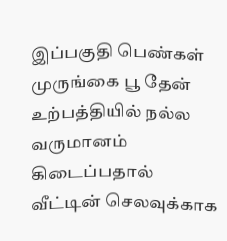இப்பகுதி பெண்கள் முருங்கை பூ தேன் உற்பத்தியில் நல்ல வருமானம் கிடைப்பதால் வீட்டின் செலவுக்காக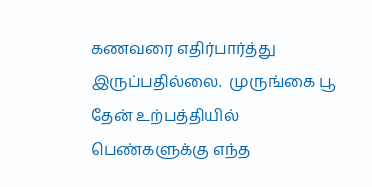கணவரை எதிர்பார்த்து இருப்பதில்லை.  முருங்கை பூ தேன் உற்பத்தியில் பெண்களுக்கு எந்த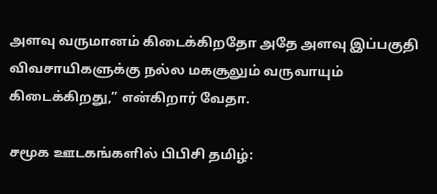அளவு வருமானம் கிடைக்கிறதோ அதே அளவு இப்பகுதி விவசாயிகளுக்கு நல்ல மகசூலும் வருவாயும் கிடைக்கிறது,” என்கிறார் வேதா.

சமூக ஊடகங்களில் பிபிசி தமிழ்: